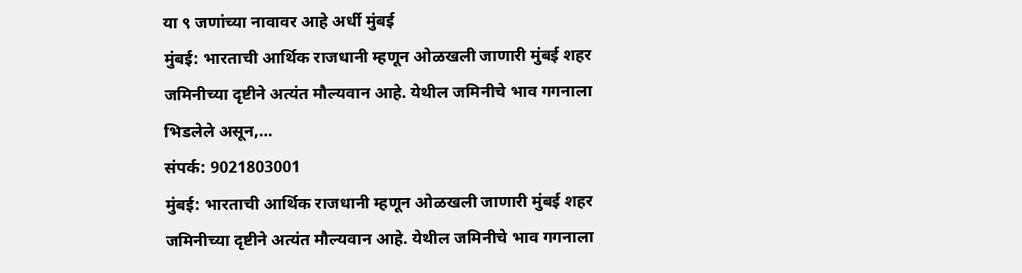या ९ जणांच्या नावावर आहे अर्धी मुंबई
मुंबई: भारताची आर्थिक राजधानी म्हणून ओळखली जाणारी मुंबई शहर जमिनीच्या दृष्टीने अत्यंत मौल्यवान आहे. येथील जमिनीचे भाव गगनाला भिडलेले असून,…
संपर्क: 9021803001
मुंबई: भारताची आर्थिक राजधानी म्हणून ओळखली जाणारी मुंबई शहर जमिनीच्या दृष्टीने अत्यंत मौल्यवान आहे. येथील जमिनीचे भाव गगनाला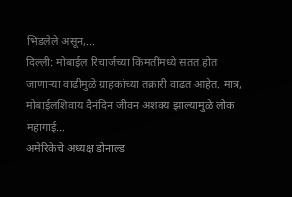भिडलेले असून,…
दिल्ली: मोबाईल रिचार्जच्या किंमतींमध्ये सतत होत जाणाऱ्या वाढीमुळे ग्राहकांच्या तक्रारी वाढत आहेत. मात्र, मोबाईलशिवाय दैनंदिन जीवन अशक्य झाल्यामुळे लोक महागाई…
अमेरिकेचे अध्यक्ष डोनाल्ड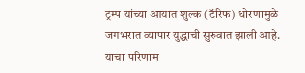ट्रम्प यांच्या आयात शुल्क (टॅरिफ) धोरणामुळे जगभरात व्यापार युद्धाची सुरुवात झाली आहे. याचा परिणाम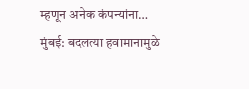म्हणून अनेक कंपन्यांना…
मुंबई: बदलत्या हवामानामुळे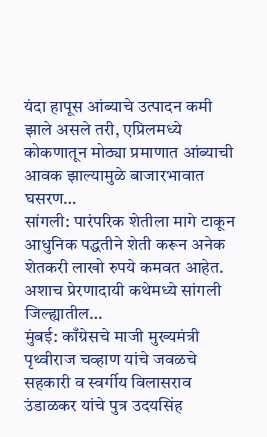यंदा हापूस आंब्याचे उत्पादन कमी झाले असले तरी, एप्रिलमध्ये कोकणातून मोठ्या प्रमाणात आंब्याची आवक झाल्यामुळे बाजारभावात घसरण…
सांगली: पारंपरिक शेतीला मागे टाकून आधुनिक पद्धतीने शेती करून अनेक शेतकरी लाखो रुपये कमवत आहेत. अशाच प्रेरणादायी कथेमध्ये सांगली जिल्ह्यातील…
मुंबई: काँग्रेसचे माजी मुख्यमंत्री पृथ्वीराज चव्हाण यांचे जवळचे सहकारी व स्वर्गीय विलासराव उंडाळकर यांचे पुत्र उदयसिंह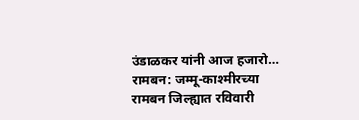उंडाळकर यांनी आज हजारो…
रामबन: जम्मू-काश्मीरच्या रामबन जिल्ह्यात रविवारी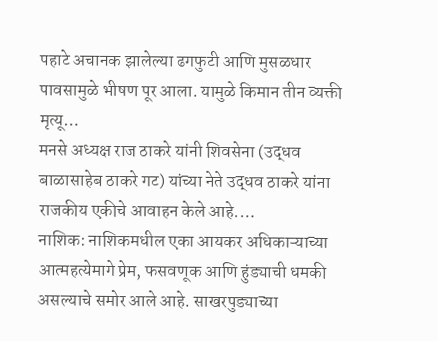पहाटे अचानक झालेल्या ढगफुटी आणि मुसळधार पावसामुळे भीषण पूर आला. यामुळे किमान तीन व्यक्ती मृत्यू…
मनसे अध्यक्ष राज ठाकरे यांनी शिवसेना (उद्धव बाळासाहेब ठाकरे गट) यांच्या नेते उद्धव ठाकरे यांना राजकीय एकीचे आवाहन केले आहे.…
नाशिक: नाशिकमधील एका आयकर अधिकाऱ्याच्या आत्महत्येमागे प्रेम, फसवणूक आणि हुंड्याची धमकी असल्याचे समोर आले आहे. साखरपुड्याच्या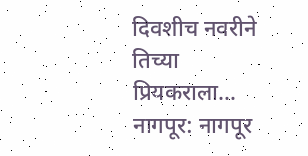दिवशीच नवरीने तिच्या प्रियकराला…
नागपूर: नागपूर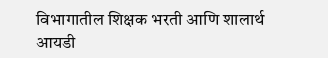विभागातील शिक्षक भरती आणि शालार्थ आयडी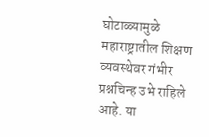घोटाळ्यामुळे महाराष्ट्रातील शिक्षण व्यवस्थेवर गंभीर प्रश्नचिन्ह उभे राहिले आहे. या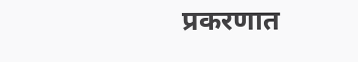प्रकरणात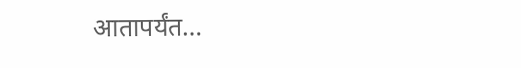आतापर्यंत…